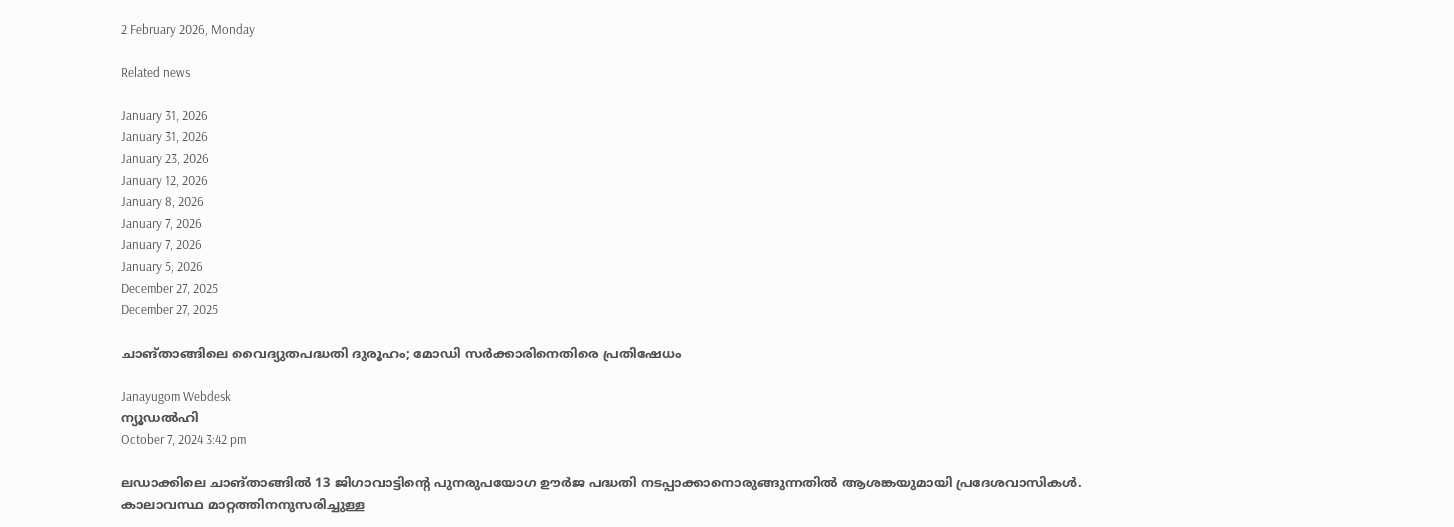2 February 2026, Monday

Related news

January 31, 2026
January 31, 2026
January 23, 2026
January 12, 2026
January 8, 2026
January 7, 2026
January 7, 2026
January 5, 2026
December 27, 2025
December 27, 2025

ചാങ്താങ്ങിലെ വൈദ്യുതപദ്ധതി ദുരൂഹം; മോഡി സര്‍ക്കാരിനെതിരെ പ്രതിഷേധം

Janayugom Webdesk
ന്യൂഡല്‍ഹി
October 7, 2024 3:42 pm

ലഡാക്കിലെ ചാങ്താങ്ങില്‍ 13 ജിഗാവാട്ടിന്റെ പുനരുപയോഗ ഊര്‍ജ പദ്ധതി നടപ്പാക്കാനൊരുങ്ങുന്നതില്‍ ആശങ്കയുമായി പ്രദേശവാസികള്‍. കാലാവസ്ഥ മാറ്റത്തിനനുസരിച്ചുള്ള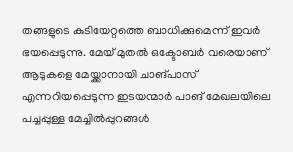തങ്ങളുടെ കുടിയേറ്റത്തെ ബാധിക്കുമെന്ന് ഇവര്‍ ഭയപ്പെടുന്നു. മേയ് മുതല്‍ ഒക്ടോബര്‍ വരെയാണ് ആടുകളെ മേയ്ക്കാനായി ചാങ്പാസ് എന്നറിയപ്പെടുന്ന ഇടയന്മാര്‍ പാങ് മേഖലയിലെ പച്ചപ്പുള്ള മേച്ചില്‍പ്പുറങ്ങള്‍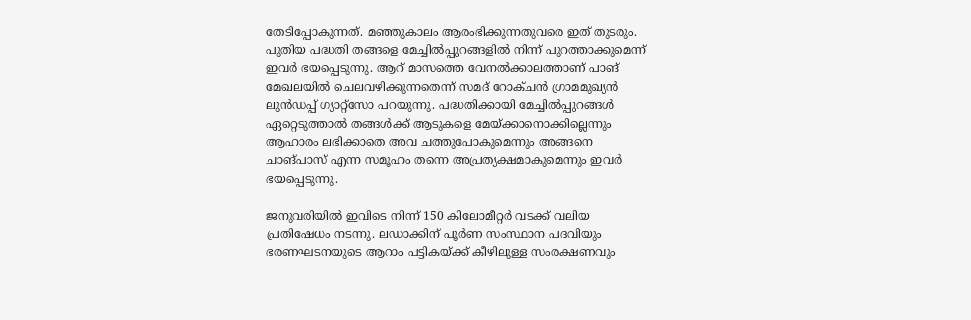തേടിപ്പോകുന്നത്. മഞ്ഞുകാലം ആരംഭിക്കുന്നതുവരെ ഇത് തുടരും. പുതിയ പദ്ധതി തങ്ങളെ മേച്ചില്‍പ്പുറങ്ങളില്‍ നിന്ന് പുറത്താക്കുമെന്ന് ഇവര്‍ ഭയപ്പെടുന്നു. ആറ് മാസത്തെ വേനല്‍ക്കാലത്താണ് പാങ് മേഖലയില്‍ ചെലവഴിക്കുന്നതെന്ന് സമദ് റോക്ചന്‍ ഗ്രാമമുഖ്യന്‍ ലുന്‍ഡപ്പ് ഗ്യാറ്റ്സോ പറയുന്നു. പദ്ധതിക്കായി മേച്ചില്‍പ്പുറങ്ങള്‍ ഏറ്റെടുത്താല്‍ തങ്ങള്‍ക്ക് ആടുകളെ മേയ്ക്കാനൊക്കില്ലെന്നും ആഹാരം ലഭിക്കാതെ അവ ചത്തുപോകുമെന്നും അങ്ങനെ ചാങ്പാസ് എന്ന സമൂഹം തന്നെ അപ്രത്യക്ഷമാകുമെന്നും ഇവര്‍ ഭയപ്പെടുന്നു.

ജനുവരിയില്‍ ഇവിടെ നിന്ന് 150 കിലോമീറ്റര്‍ വടക്ക് വലിയ പ്രതിഷേധം നടന്നു. ലഡാക്കിന് പൂര്‍ണ സംസ്ഥാന പദവിയും ഭരണഘടനയുടെ ആറാം പട്ടികയ്ക്ക് കീഴിലുള്ള സംരക്ഷണവും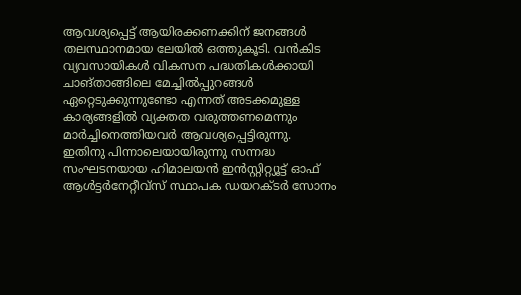ആവശ്യപ്പെട്ട് ആയിരക്കണക്കിന് ജനങ്ങള്‍ തലസ്ഥാനമായ ലേയില്‍ ഒത്തുകൂടി. വന്‍കിട വ്യവസായികള്‍ വികസന പദ്ധതികള്‍ക്കായി ചാങ്താങ്ങിലെ മേച്ചില്‍പ്പുറങ്ങള്‍ ഏറ്റെടുക്കുന്നുണ്ടോ എന്നത് അടക്കമുള്ള കാര്യങ്ങളില്‍ വ്യക്തത വരുത്തണമെന്നും മാര്‍ച്ചിനെത്തിയവര്‍ ആവശ്യപ്പെട്ടിരുന്നു.
ഇതിനു പിന്നാലെയായിരുന്നു സന്നദ്ധ സംഘടനയായ ഹിമാലയന്‍ ഇന്‍സ്റ്റിറ്റ്യൂട്ട് ഓഫ് ആള്‍ട്ടര്‍നേറ്റീവ‍്സ് സ്ഥാപക ഡയറക്ടര്‍ സോനം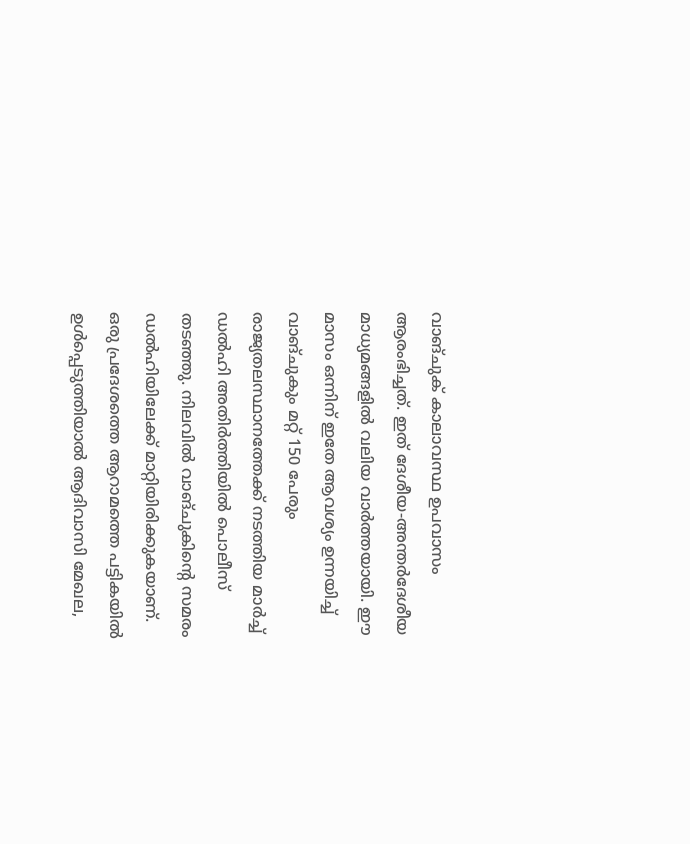വാങ്ചുക് കാലാവസ്ഥ ഉപവാസം ആരംഭിച്ചത്. ഇത് ദേശീയ‑അന്തര്‍ദേശീയ മാധ്യമങ്ങളില്‍ വലിയ വാര്‍ത്തയായി. ഈ മാസം ഒന്നിന് ഇതേ ആവശ്യം ഉന്നയിച്ച് വാങ്ചുകും മറ്റ് 150 പേരും രാജ്യതലസ്ഥാനത്തേക്ക് നടത്തിയ മാര്‍ച്ച് ഡല്‍ഹി അതിര്‍ത്തിയില്‍ പൊലീസ് തടഞ്ഞു. നിലവില്‍ വാങ്ചുകിന്റെ സമരം ഡല്‍ഹിയിലേക്ക് മാറ്റിയിരിക്കുകയാണ്. ഒരു പ്രദേശത്തെ ആറാമത്തെ പട്ടികയില്‍ ഉള്‍പ്പെടുത്തിയാല്‍ ആദിവാസി മേഖല,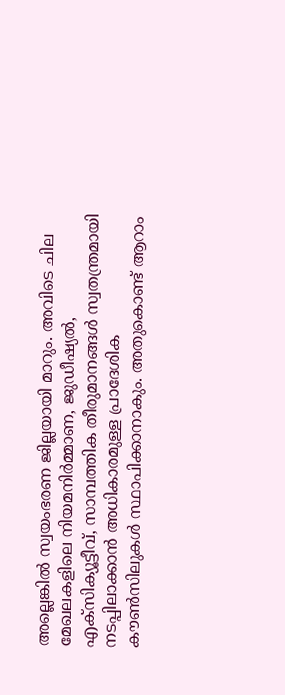അല്ലെങ്കില്‍ സ്വയംഭരണ ജില്ലയായി മാറും. അവിടെ ചില മേഖലകളിലെ നിയമനിര്‍മ്മാണ, ജുഡീഷ്യല്‍, എക്സിക്യൂട്ടീവ്, സാമ്പത്തിക തീരുമാനങ്ങള്‍ സ്വതന്ത്രമായി നടപ്പിലാക്കാന്‍ അധികാരമുള്ള പ്രാദേശിക കൗണ്‍സിലുകള്‍ സ്ഥാപിക്കാനാകും. അതുകൊണ്ട് ആറാം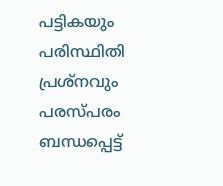പട്ടികയും പരിസ്ഥിതി പ്രശ്നവും പരസ്പരം ബന്ധപ്പെട്ട്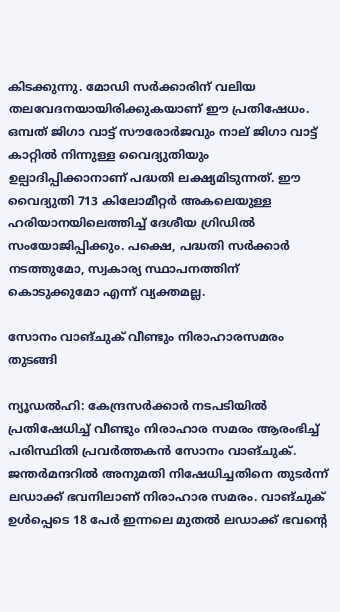കിടക്കുന്നു. മോഡി സര്‍ക്കാരിന് വലിയ തലവേദനയായിരിക്കുകയാണ് ഈ പ്രതിഷേധം. ഒമ്പത് ജിഗാ വാട്ട് സൗരോര്‍ജവും നാല് ജിഗാ വാട്ട് കാറ്റില്‍ നിന്നുള്ള വൈദ്യുതിയും ഉല്പാദിപ്പിക്കാനാണ് പദ്ധതി ലക്ഷ്യമിടുന്നത്. ഈ വൈദ്യുതി 713 കിലോമീറ്റര്‍ അകലെയുള്ള ഹരിയാനയിലെത്തിച്ച് ദേശീയ ഗ്രിഡില്‍ സംയോജിപ്പിക്കും. പക്ഷെ, പദ്ധതി സര്‍ക്കാര്‍ നടത്തുമോ, സ്വകാര്യ സ്ഥാപനത്തിന് കൊടുക്കുമോ എന്ന് വ്യക്തമല്ല.

സോനം വാങ്ചുക് വീണ്ടും നിരാഹാരസമരം തുടങ്ങി

ന്യൂഡല്‍ഹി: കേന്ദ്രസർക്കാർ നടപടിയില്‍ പ്രതിഷേധിച്ച് വീണ്ടും നിരാഹാര സമരം ആരംഭിച്ച് പരിസ്ഥിതി പ്രവർത്തകൻ സോനം വാങ്ചുക്. ജന്തർമന്ദറിൽ അനുമതി നിഷേധിച്ചതിനെ തുടര്‍ന്ന് ലഡാക്ക് ഭവനിലാണ് നിരാഹാര സമരം. വാങ്ചുക് ഉള്‍പ്പെടെ 18 പേര്‍ ഇന്നലെ മുതല്‍ ലഡാക്ക് ഭവന്റെ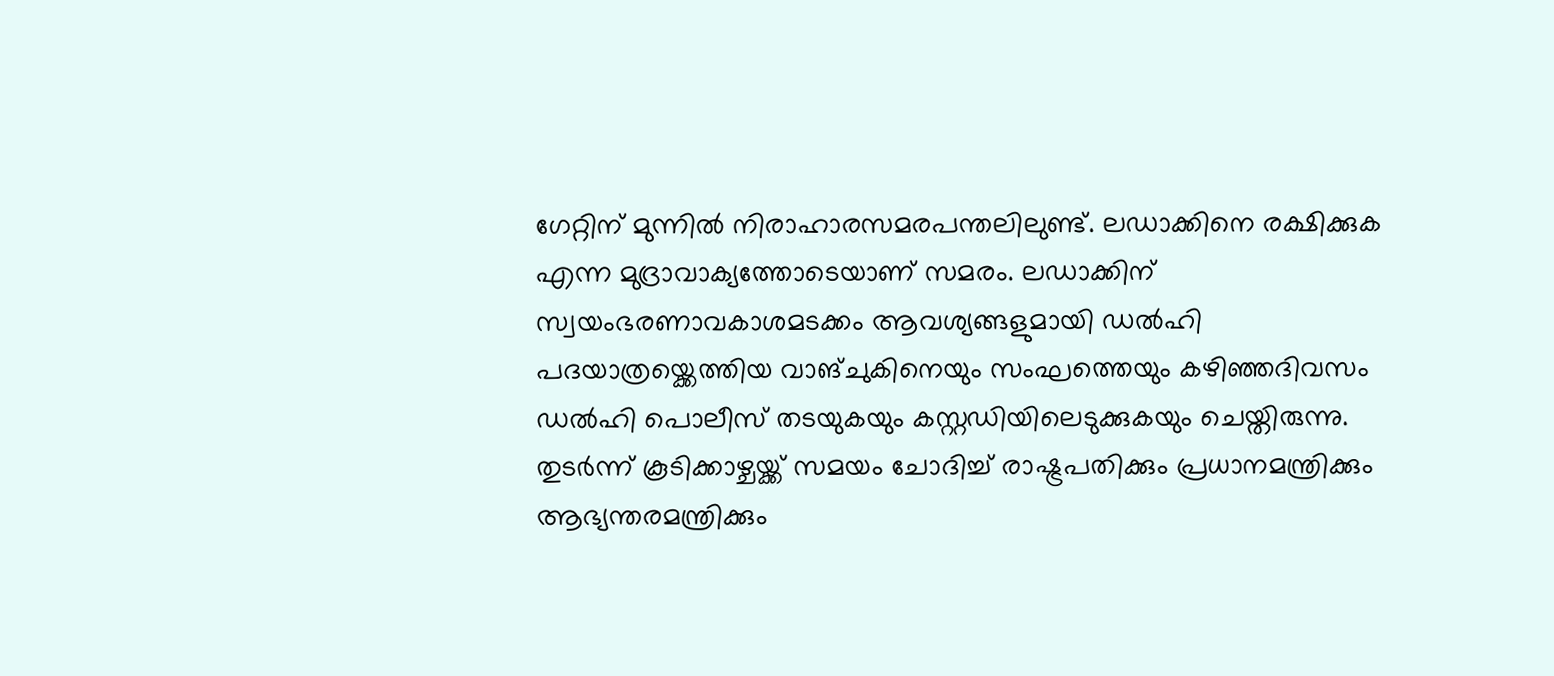ഗേറ്റിന് മുന്നില്‍ നിരാഹാരസമരപന്തലിലുണ്ട്. ലഡാക്കിനെ രക്ഷിക്കുക എന്ന മുദ്രാവാക്യത്തോടെയാണ് സമരം. ലഡാക്കിന് സ്വയംഭരണാവകാശമടക്കം ആവശ്യങ്ങളുമായി ഡൽഹി പദയാത്രയ്ക്കെത്തിയ വാങ്ചുകിനെയും സംഘത്തെയും കഴിഞ്ഞദിവസം ഡൽഹി പൊലീസ് തടയുകയും കസ്റ്റഡിയിലെടുക്കുകയും ചെയ്തിരുന്നു.
തുടര്‍ന്ന് കൂടിക്കാഴ്ചയ്ക്ക് സമയം ചോദിച്ച് രാഷ്ട്രപതിക്കും പ്രധാനമന്ത്രിക്കും ആഭ്യന്തരമന്ത്രിക്കും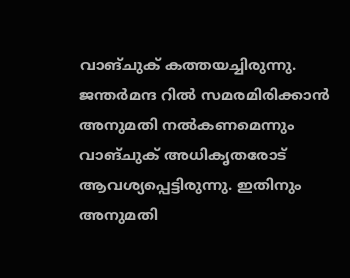വാങ്ചുക് കത്തയച്ചിരുന്നു. ജന്തർമന്ദ റിൽ സമരമിരിക്കാൻ അനുമതി നൽകണമെന്നും വാങ്ചുക് അധികൃതരോട് ആവശ്യപ്പെട്ടിരുന്നു. ഇതിനും അനുമതി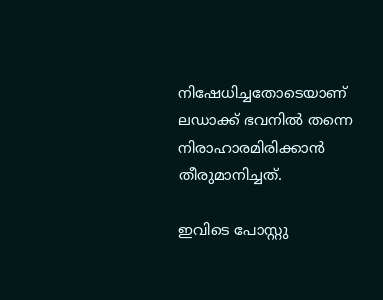നിഷേധിച്ചതോടെയാണ് ലഡാക്ക് ഭവനില്‍ തന്നെ നിരാഹാരമിരിക്കാൻ തീരുമാനിച്ചത്.

ഇവിടെ പോസ്റ്റു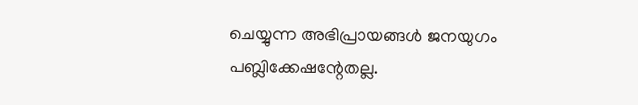ചെയ്യുന്ന അഭിപ്രായങ്ങള്‍ ജനയുഗം പബ്ലിക്കേഷന്റേതല്ല.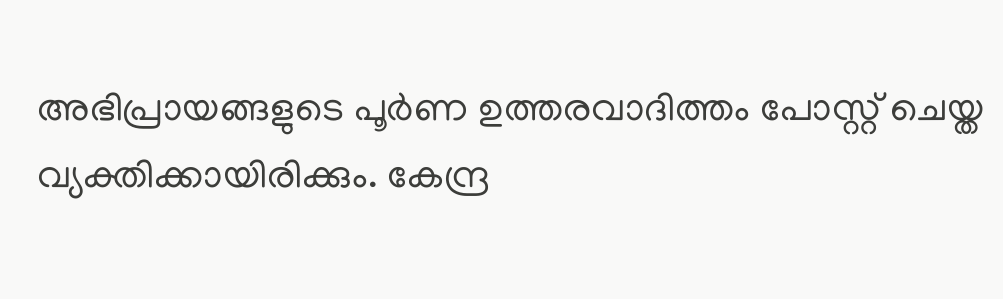അഭിപ്രായങ്ങളുടെ പൂര്‍ണ ഉത്തരവാദിത്തം പോസ്റ്റ് ചെയ്ത വ്യക്തിക്കായിരിക്കും. കേന്ദ്ര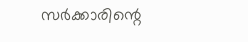സര്‍ക്കാരിന്റെ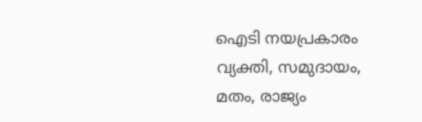ഐടി നയപ്രകാരം വ്യക്തി, സമുദായം, മതം, രാജ്യം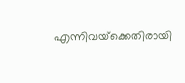എന്നിവയ്‌ക്കെതിരായി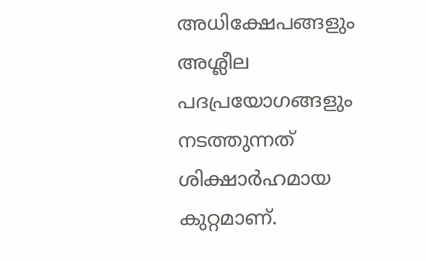അധിക്ഷേപങ്ങളും അശ്ലീല പദപ്രയോഗങ്ങളും നടത്തുന്നത് ശിക്ഷാര്‍ഹമായ കുറ്റമാണ്.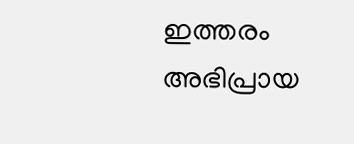ഇത്തരം അഭിപ്രായ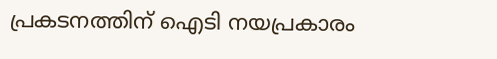പ്രകടനത്തിന് ഐടി നയപ്രകാരം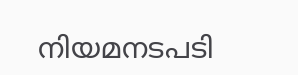നിയമനടപടി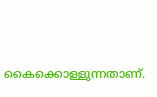കൈക്കൊള്ളുന്നതാണ്.